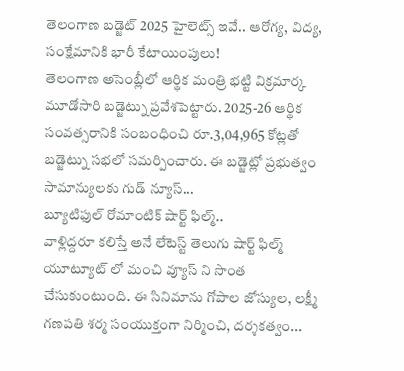తెలంగాణ బడ్జెట్ 2025 హైలెట్స్ ఇవే.. ఆరోగ్య, విద్య, సంక్షేమానికి భారీ కేటాయింపులు!
తెలంగాణ అసెంబ్లీలో ఆర్థిక మంత్రి భట్టి విక్రమార్క మూడోసారి బడ్జెట్ను ప్రవేశపెట్టారు. 2025-26 ఆర్థిక సంవత్సరానికి సంబంధించి రూ.3,04,965 కోట్లతో బడ్జెట్ను సభలో సమర్పించారు. ఈ బడ్జెట్లో ప్రభుత్వం సామాన్యులకు గుడ్ న్యూస్...
బ్యూటిఫుల్ రోమాంటిక్ షార్ట్ ఫిల్మ్..
వాళ్లిద్దరూ కలిస్తే అనే లేటెస్ట్ తెలుగు షార్ట్ ఫిల్మ్ యూట్యూట్ లో మంచి వ్యూస్ ని సొంత చేసుకుంటుంది. ఈ సినిమాను గోపాల జోస్యుల, లక్ష్మీ గణపతి శర్మ సంయుక్తంగా నిర్మించి, దర్శకత్వం...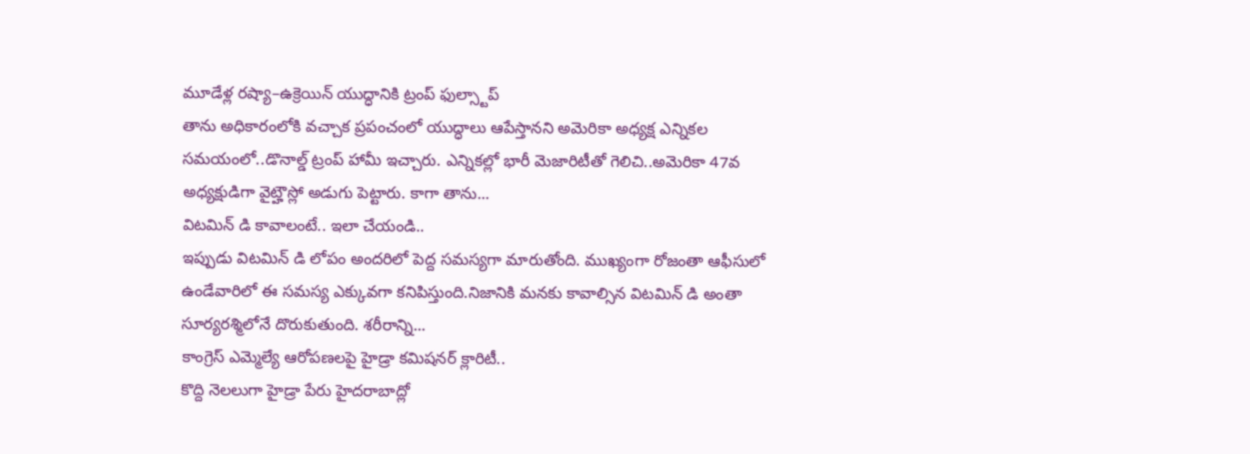మూడేళ్ల రష్యా–ఉక్రెయిన్ యుద్ధానికి ట్రంప్ ఫుల్స్టాప్
తాను అధికారంలోకి వచ్చాక ప్రపంచంలో యుద్ధాలు ఆపేస్తానని అమెరికా అధ్యక్ష ఎన్నికల సమయంలో..డొనాల్డ్ ట్రంప్ హామీ ఇచ్చారు. ఎన్నికల్లో భారీ మెజారిటీతో గెలిచి..అమెరికా 47వ అధ్యక్షుడిగా వైట్హౌస్లో అడుగు పెట్టారు. కాగా తాను...
విటమిన్ డి కావాలంటే.. ఇలా చేయండి..
ఇప్పుడు విటమిన్ డి లోపం అందరిలో పెద్ద సమస్యగా మారుతోంది. ముఖ్యంగా రోజంతా ఆఫీసులో ఉండేవారిలో ఈ సమస్య ఎక్కువగా కనిపిస్తుంది.నిజానికి మనకు కావాల్సిన విటమిన్ డి అంతా సూర్యరశ్మిలోనే దొరుకుతుంది. శరీరాన్ని...
కాంగ్రెస్ ఎమ్మెల్యే ఆరోపణలపై హైడ్రా కమిషనర్ క్లారిటీ..
కొద్ది నెలలుగా హైడ్రా పేరు హైదరాబాద్లో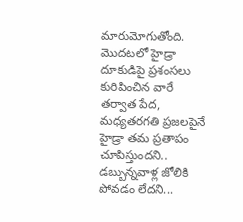మారుమోగుతోంది. మొదటలో హైడ్రా దూకుడిపై ప్రశంసలు కురిపించిన వారే తర్వాత పేద, మధ్యతరగతి ప్రజలపైనే హైడ్రా తమ ప్రతాపం చూపిస్తుందని.. డబ్బున్నవాళ్ల జోలికి పోవడం లేదని...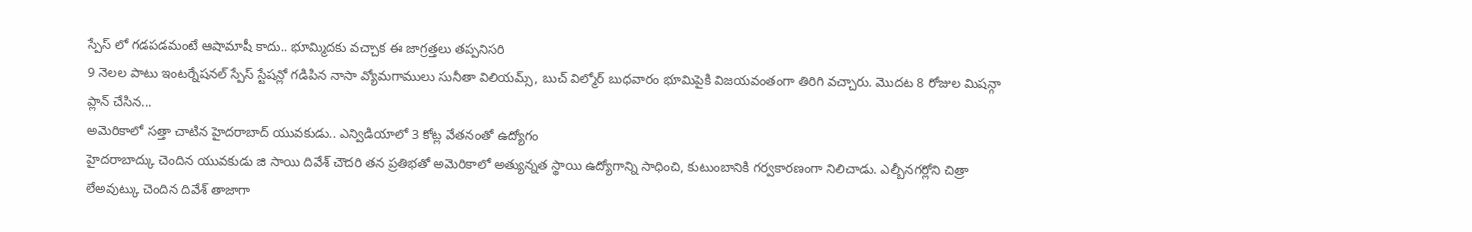స్పేస్ లో గడపడమంటే ఆషామాషీ కాదు.. భూమ్మిదకు వచ్చాక ఈ జాగ్రత్తలు తప్పనిసరి
9 నెలల పాటు ఇంటర్నేషనల్ స్పేస్ స్టేషన్లో గడిపిన నాసా వ్యోమగాములు సునీతా విలియమ్స్, బుచ్ విల్మోర్ బుధవారం భూమిపైకి విజయవంతంగా తిరిగి వచ్చారు. మొదట 8 రోజుల మిషన్గా ప్లాన్ చేసిన...
అమెరికాలో సత్తా చాటిన హైదరాబాద్ యువకుడు.. ఎన్విడియాలో 3 కోట్ల వేతనంతో ఉద్యోగం
హైదరాబాద్కు చెందిన యువకుడు జి సాయి దివేశ్ చౌదరి తన ప్రతిభతో అమెరికాలో అత్యున్నత స్థాయి ఉద్యోగాన్ని సాధించి, కుటుంబానికి గర్వకారణంగా నిలిచాడు. ఎల్బీనగర్లోని చిత్రా లేఅవుట్కు చెందిన దివేశ్ తాజాగా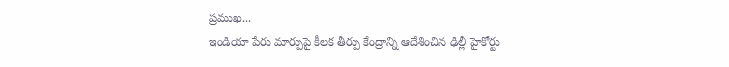ప్రముఖ...
ఇండియా పేరు మార్పుపై కీలక తీర్పు కేంద్రాన్ని ఆదేశించిన ఢిల్లీ హైకోర్టు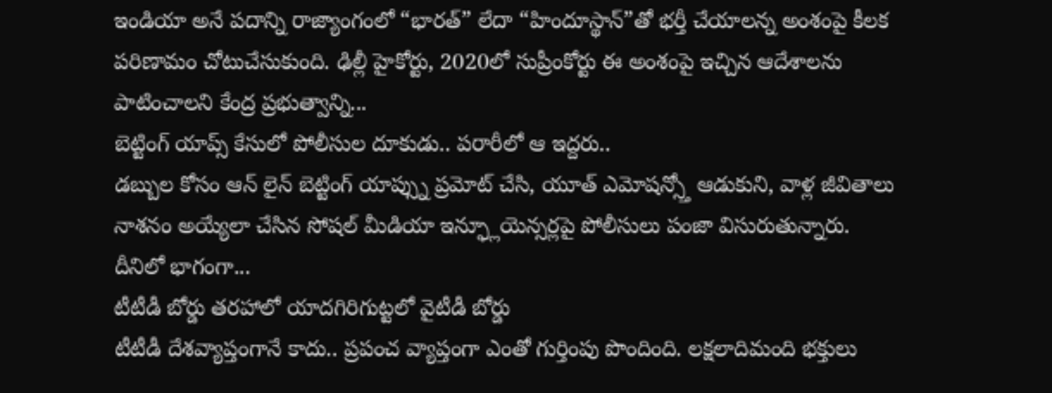ఇండియా అనే పదాన్ని రాజ్యాంగంలో “భారత్” లేదా “హిందూస్థాన్”తో భర్తీ చేయాలన్న అంశంపై కీలక పరిణామం చోటుచేసుకుంది. ఢిల్లీ హైకోర్టు, 2020లో సుప్రీంకోర్టు ఈ అంశంపై ఇచ్చిన ఆదేశాలను పాటించాలని కేంద్ర ప్రభుత్వాన్ని...
బెట్టింగ్ యాప్స్ కేసులో పోలీసుల దూకుడు.. పరారీలో ఆ ఇద్దరు..
డబ్బుల కోసం ఆన్ లైన్ బెట్టింగ్ యాప్స్ను ప్రమోట్ చేసి, యూత్ ఎమోషన్స్తో ఆడుకుని, వాళ్ల జీవితాలు నాశనం అయ్యేలా చేసిన సోషల్ మీడియా ఇన్ఫ్లూయెన్సర్లపై పోలీసులు పంజా విసురుతున్నారు. దీనిలో భాగంగా...
టీటీడీ బోర్డు తరహాలో యాదగిరిగుట్టలో వైటీడీ బోర్డు
టీటీడీ దేశవ్యాప్తంగానే కాదు.. ప్రపంచ వ్యాప్తంగా ఎంతో గుర్తింపు పొందింది. లక్షలాదిమంది భక్తులు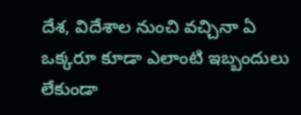దేశ, విదేశాల నుంచి వచ్చినా ఏ ఒక్కరూ కూడా ఎలాంటి ఇబ్బందులు లేకుండా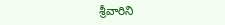శ్రీవారిని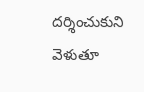దర్శించుకుని వెళుతూ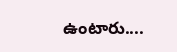ఉంటారు....